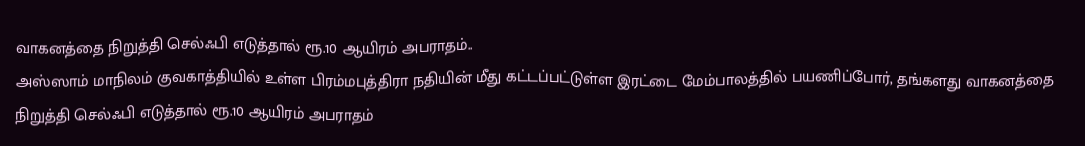வாகனத்தை நிறுத்தி செல்ஃபி எடுத்தால் ரூ.10 ஆயிரம் அபராதம்..
அஸ்ஸாம் மாநிலம் குவகாத்தியில் உள்ள பிரம்மபுத்திரா நதியின் மீது கட்டப்பட்டுள்ள இரட்டை மேம்பாலத்தில் பயணிப்போர், தங்களது வாகனத்தை நிறுத்தி செல்ஃபி எடுத்தால் ரூ.10 ஆயிரம் அபராதம்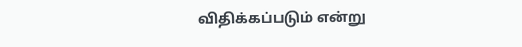விதிக்கப்படும் என்று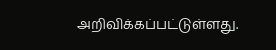அறிவிக்கப்பட்டுள்ளது.